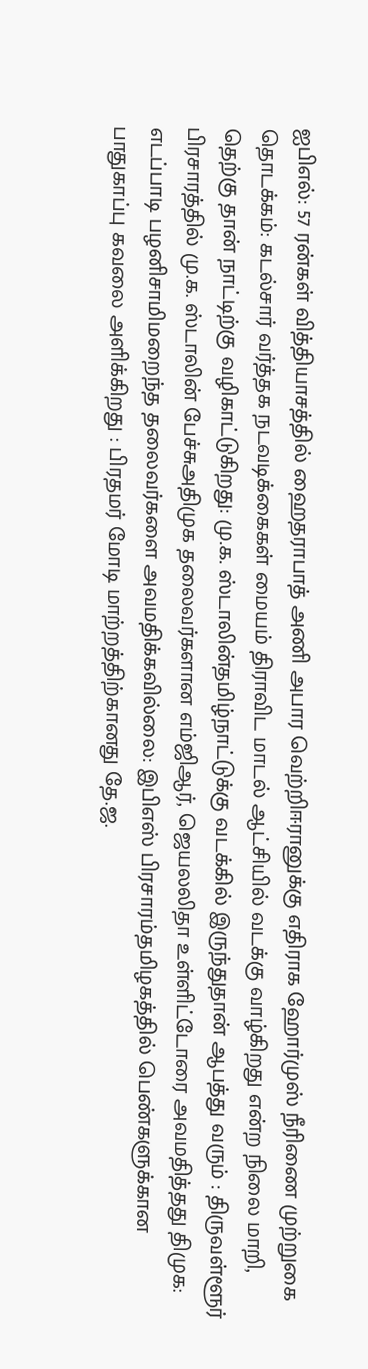ஐபிஎல்: 57 ரன்கள் வித்தியாசத்தில் ஹைதராபாத் அணி அபார வெற்றிஈரானுக்கு எதிராக ஹோர்முஸ் நீரிணை முற்றுகை தொடக்கம்: கடல்சார் வர்த்தக நடவடிக்கைகள் மையம் திராவிட மாடல் ஆட்சியில் வடக்கு வாழ்கிறது என்ற நிலை மாறி, தெற்கு தான் நாட்டிற்கு வழிகாட்டுகிறது: மு.க. ஸ்டாலின்தமிழ்நாட்டுக்கு வடக்கில் இருந்துதான் ஆபத்து வரும் : திருவள்ளூர் பிரசாரத்தில் மு.க. ஸ்டாலின் பேச்சுஅதிமுக தலைவர்களான எம்ஜிஆர், ஜெயலலிதா உள்ளிட்டோரை அவமதித்தது திமுக: எடப்பாடி பழனிசாமிமறைந்த தலைவர்களை அவமதிக்கவில்லை: இபிஎஸ் பிரசாரம்தமிழகத்தில் பெண்களுக்கான பாதுகாப்பு கவலை அளிக்கிறது : பிரதமர் மோடி மாற்றத்திற்கானது தே.ஜ.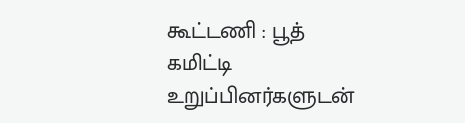கூட்டணி : பூத் கமிட்டி உறுப்பினர்களுடன்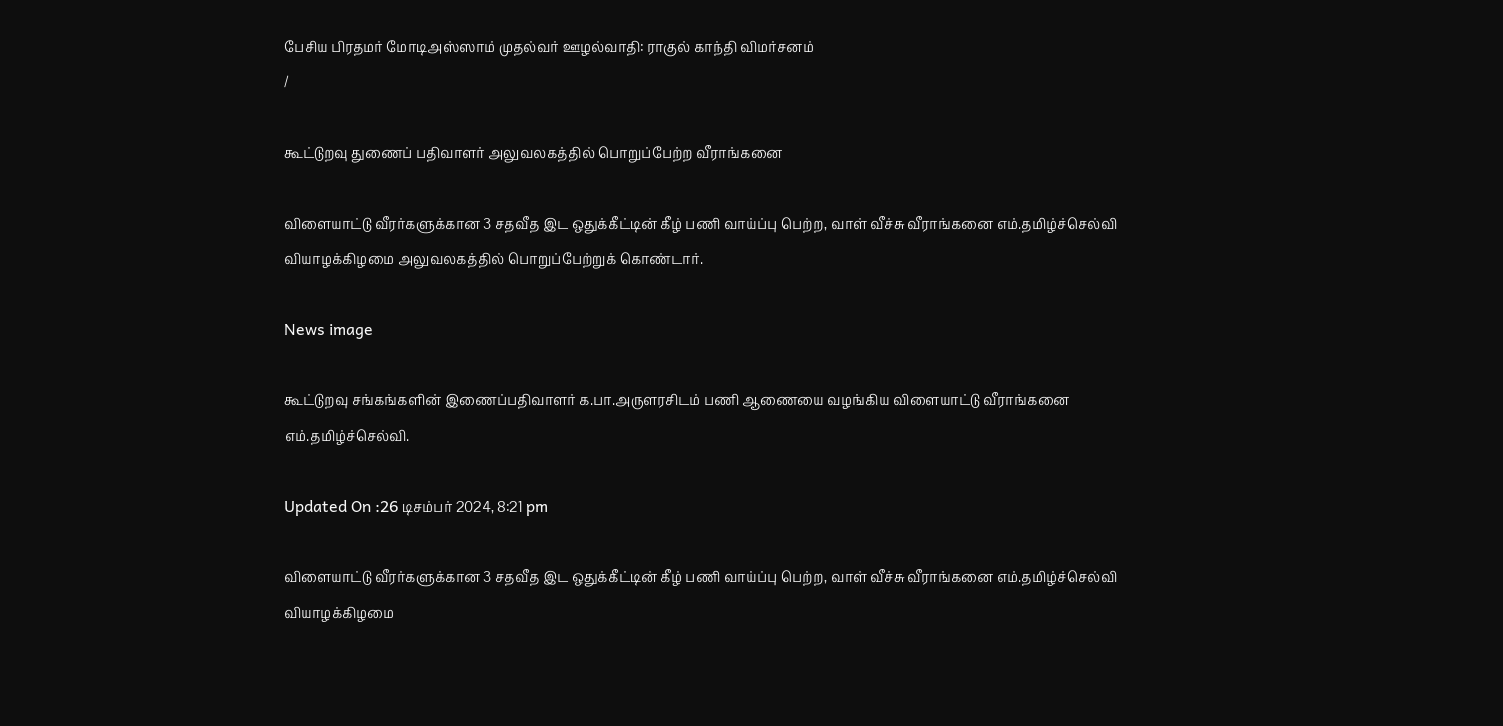பேசிய பிரதமர் மோடிஅஸ்ஸாம் முதல்வர் ஊழல்வாதி: ராகுல் காந்தி விமர்சனம்
/

கூட்டுறவு துணைப் பதிவாளர் அலுவலகத்தில் பொறுப்பேற்ற வீராங்கனை

விளையாட்டு வீரர்களுக்கான 3 சதவீத இட ஒதுக்கீட்டின் கீழ் பணி வாய்ப்பு பெற்ற, வாள் வீச்சு வீராங்கனை எம்.தமிழ்ச்செல்வி வியாழக்கிழமை அலுவலகத்தில் பொறுப்பேற்றுக் கொண்டார்.

News image

கூட்டுறவு சங்கங்களின் இணைப்பதிவாளர் க.பா.அருளரசிடம் பணி ஆணையை வழங்கிய விளையாட்டு வீராங்கனை எம்.தமிழ்ச்செல்வி.

Updated On :26 டிசம்பர் 2024, 8:21 pm

விளையாட்டு வீரர்களுக்கான 3 சதவீத இட ஒதுக்கீட்டின் கீழ் பணி வாய்ப்பு பெற்ற, வாள் வீச்சு வீராங்கனை எம்.தமிழ்ச்செல்வி வியாழக்கிழமை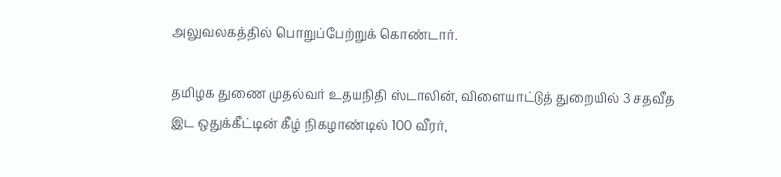அலுவலகத்தில் பொறுப்பேற்றுக் கொண்டார்.

தமிழக துணை முதல்வர் உதயநிதி ஸ்டாலின், விளையாட்டுத் துறையில் 3 சதவீத இட ஒதுக்கீட்டின் கீழ் நிகழாண்டில் 100 வீரர்,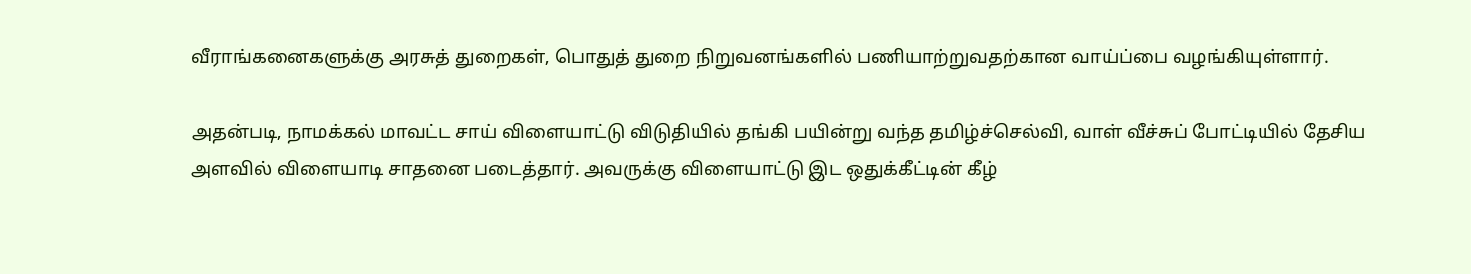வீராங்கனைகளுக்கு அரசுத் துறைகள், பொதுத் துறை நிறுவனங்களில் பணியாற்றுவதற்கான வாய்ப்பை வழங்கியுள்ளார்.

அதன்படி, நாமக்கல் மாவட்ட சாய் விளையாட்டு விடுதியில் தங்கி பயின்று வந்த தமிழ்ச்செல்வி, வாள் வீச்சுப் போட்டியில் தேசிய அளவில் விளையாடி சாதனை படைத்தார். அவருக்கு விளையாட்டு இட ஒதுக்கீட்டின் கீழ்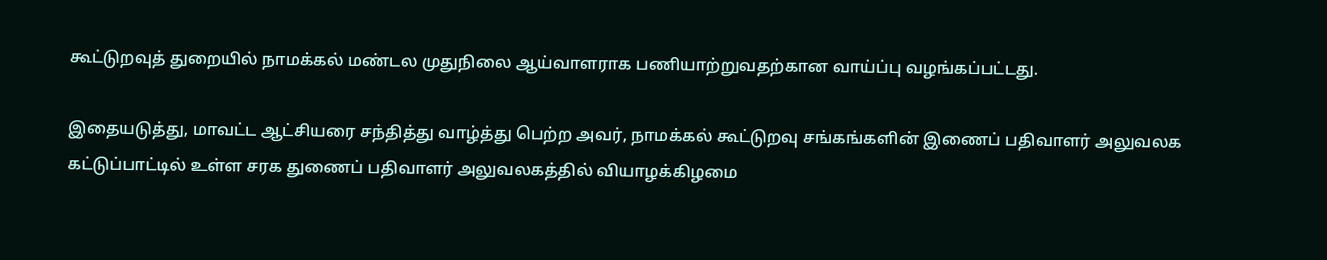கூட்டுறவுத் துறையில் நாமக்கல் மண்டல முதுநிலை ஆய்வாளராக பணியாற்றுவதற்கான வாய்ப்பு வழங்கப்பட்டது.

இதையடுத்து, மாவட்ட ஆட்சியரை சந்தித்து வாழ்த்து பெற்ற அவர், நாமக்கல் கூட்டுறவு சங்கங்களின் இணைப் பதிவாளர் அலுவலக கட்டுப்பாட்டில் உள்ள சரக துணைப் பதிவாளர் அலுவலகத்தில் வியாழக்கிழமை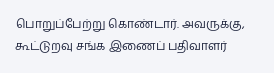பொறுப்பேற்று கொண்டார். அவருக்கு, கூட்டுறவு சங்க இணைப் பதிவாளர்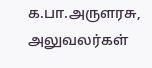க.பா.அருளரசு, அலுவலர்கள்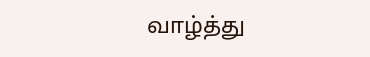வாழ்த்து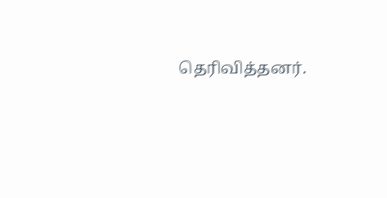தெரிவித்தனர்.